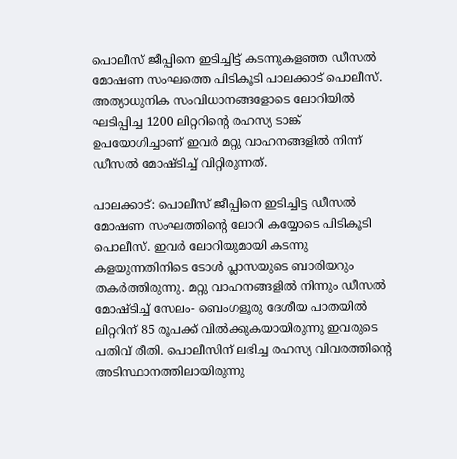പൊലീസ് ജീപ്പിനെ ഇടിച്ചിട്ട് കടന്നുകളഞ്ഞ ഡീസൽ മോഷണ സംഘത്തെ പിടികൂടി പാലക്കാട് പൊലീസ്. അത്യാധുനിക സംവിധാനങ്ങളോടെ ലോറിയിൽ ഘടിപ്പിച്ച 1200 ലിറ്ററിന്റെ രഹസ്യ ടാങ്ക് ഉപയോഗിച്ചാണ് ഇവർ മറ്റു വാഹനങ്ങളിൽ നിന്ന് ഡീസൽ മോഷ്ടിച്ച് വിറ്റിരുന്നത്.

പാലക്കാട്: പൊലീസ് ജീപ്പിനെ ഇടിച്ചിട്ട ഡീസൽ മോഷണ സംഘത്തിന്റെ ലോറി കയ്യോടെ പിടികൂടി പൊലീസ്. ഇവർ ലോറിയുമായി കടന്നു കളയുന്നതിനിടെ ടോൾ പ്ലാസയുടെ ബാരിയറും തകർത്തിരുന്നു. മറ്റു വാഹനങ്ങളിൽ നിന്നും ഡീസൽ മോഷ്ടിച്ച് സേലം- ബെംഗളൂരു ദേശീയ പാതയിൽ ലിറ്ററിന് 85 രൂപക്ക് വിൽക്കുകയായിരുന്നു ഇവരുടെ പതിവ് രീതി. പൊലീസിന് ലഭിച്ച രഹസ്യ വിവരത്തിന്റെ അടിസ്ഥാനത്തിലായിരുന്നു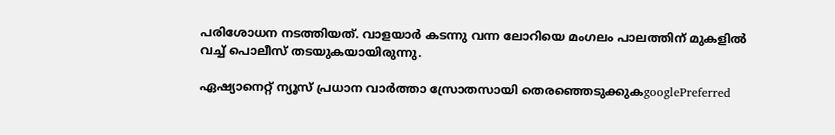പരിശോധന നടത്തിയത്. വാളയാർ കടന്നു വന്ന ലോറിയെ മംഗലം പാലത്തിന് മുകളിൽ വച്ച് പൊലീസ് തടയുകയായിരുന്നു.

ഏഷ്യാനെറ്റ് ന്യൂസ് പ്രധാന വാർത്താ സ്രോതസായി തെരഞ്ഞെടുക്കുകgooglePreferred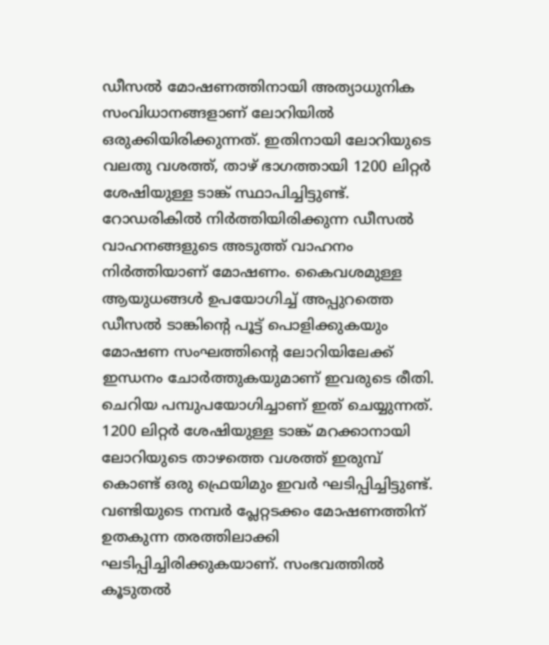ഡീസൽ മോഷണത്തിനായി അത്യാധുനിക സംവിധാനങ്ങളാണ് ലോറിയിൽ ഒരുക്കിയിരിക്കുന്നത്. ഇതിനായി ലോറിയുടെ വലതു വശത്ത്, താഴ് ഭാഗത്തായി 1200 ലിറ്റർ ശേഷിയുള്ള ടാങ്ക് സ്ഥാപിച്ചിട്ടുണ്ട്. റോഡരികിൽ നിർത്തിയിരിക്കുന്ന ഡീസൽ വാഹനങ്ങളുടെ അടുത്ത് വാഹനം നിർത്തിയാണ് മോഷണം. കൈവശമുള്ള ആയുധങ്ങൾ ഉപയോഗിച്ച് അപ്പുറത്തെ ഡീസൽ ടാങ്കിന്റെ പൂട്ട് പൊളിക്കുകയും മോഷണ സംഘത്തിന്റെ ലോറിയിലേക്ക് ഇന്ധനം ചോർത്തുകയുമാണ് ഇവരുടെ രീതി. ചെറിയ പമ്പുപയോഗിച്ചാണ് ഇത് ചെയ്യുന്നത്. 1200 ലിറ്റർ ശേഷിയുള്ള ടാങ്ക് മറക്കാനായി ലോറിയുടെ താഴത്തെ വശത്ത് ഇരുമ്പ് കൊണ്ട് ഒരു ഫ്രെയിമും ഇവർ ഘടിപ്പിച്ചിട്ടുണ്ട്. വണ്ടിയുടെ നമ്പർ പ്ലേറ്റടക്കം മോഷണത്തിന് ഉതകുന്ന തരത്തിലാക്കി ഘടിപ്പിച്ചിരിക്കുകയാണ്. സംഭവത്തിൽ കൂടുതൽ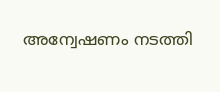അന്വേഷണം നടത്തി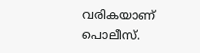വരികയാണ് പൊലീസ്.